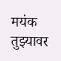मयंक तुझ्यावर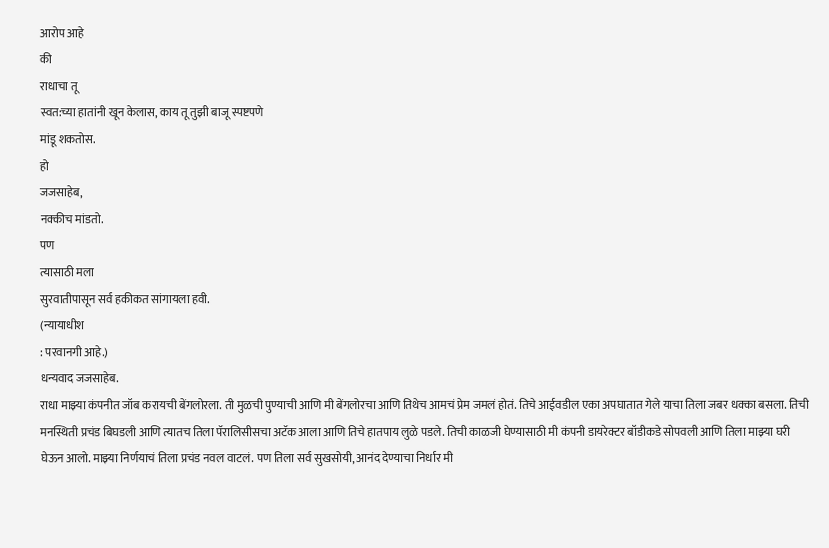आरोप आहे
की
राधाचा तू
स्वत:च्या हातांनी खून केलास, काय तू तुझी बाजू स्पष्टपणे
मांडू शकतोस.
हो
जजसाहेब,
नक्कीच मांडतो.
पण
त्यासाठी मला
सुरवातीपासून सर्व हकीकत सांगायला हवी.
(न्यायाधीश
: परवानगी आहे.)
धन्यवाद जजसाहेब.
राधा माझ्या कंपनीत जॉब करायची बेंगलोरला. ती मुळची पुण्याची आणि मी बेंगलोरचा आणि तिथेच आमचं प्रेम जमलं होतं. तिचे आईवडील एका अपघातात गेले याचा तिला जबर धक्का बसला. तिची मनस्थिती प्रचंड बिघडली आणि त्यातच तिला पॅरालिसीसचा अटॅक आला आणि तिचे हातपाय लुळे पडले. तिची काळजी घेण्यासाठी मी कंपनी डायरेक्टर बॉडीकडे सोपवली आणि तिला माझ्या घरी घेऊन आलो. माझ्या निर्णयाचं तिला प्रचंड नवल वाटलं. पण तिला सर्व सुखसोयी, आनंद देण्याचा निर्धार मी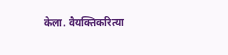केला. वैयक्तिकरित्या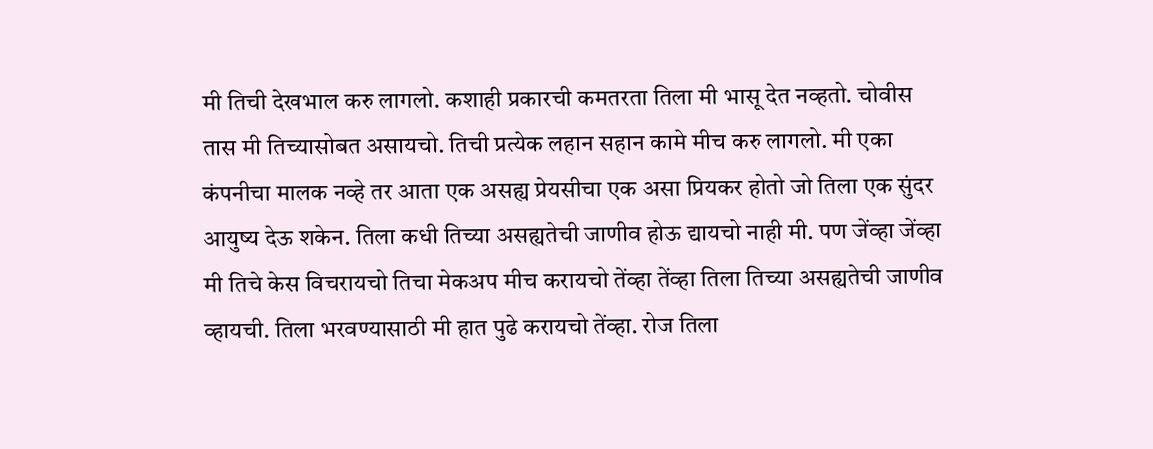मी तिची देखभाल करु लागलो. कशाही प्रकारची कमतरता तिला मी भासू देत नव्हतो. चोवीस तास मी तिच्यासोबत असायचो. तिची प्रत्येक लहान सहान कामे मीच करु लागलो. मी एका कंपनीचा मालक नव्हे तर आता एक असह्य प्रेयसीचा एक असा प्रियकर होतो जो तिला एक सुंदर आयुष्य देऊ शकेन. तिला कधी तिच्या असह्यतेची जाणीव होऊ द्यायचो नाही मी. पण जेंव्हा जेंव्हा मी तिचे केस विचरायचो तिचा मेकअप मीच करायचो तेंव्हा तेंव्हा तिला तिच्या असह्यतेची जाणीव व्हायची. तिला भरवण्यासाठी मी हात पुढे करायचो तेंव्हा. रोज तिला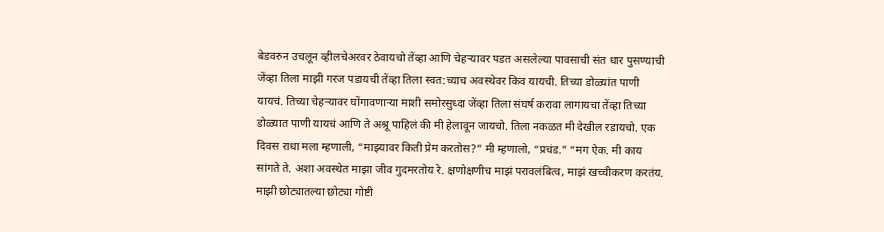बेडवरुन उचलून व्हीलचेअरवर ठेवायचो तेंव्हा आणि चेहऱ्यावर पडत असलेल्या पावसाची संत धार पुसण्याची जेंव्हा तिला माझी गरज पडायची तेंव्हा तिला स्वत:च्याच अवस्थेवर किव यायची. तिच्या डोळ्यांत पाणी यायचं. तिच्या चेहऱ्यावर घोंगावणाऱ्या माशी समोरसुध्दा जेंव्हा तिला संघर्ष करावा लागायचा तेंव्हा तिच्या डोळ्यात पाणी यायचं आणि ते अश्रू पाहिलं की मी हेलावून जायचो. तिला नकळत मी देखील रडायचो. एक दिवस राधा मला म्हणाली, “माझ्यावर किती प्रेम करतोस?” मी म्हणालो, “प्रचंड.” “मग ऐक. मी काय सांगते ते. अशा अवस्थेत माझा जीव गुदमरतोय रे. क्षणोक्षणीच माझं परावलंबित्व, माझं खच्चीकरण करतंय. माझी छोट्यातल्या छोट्या गोष्टी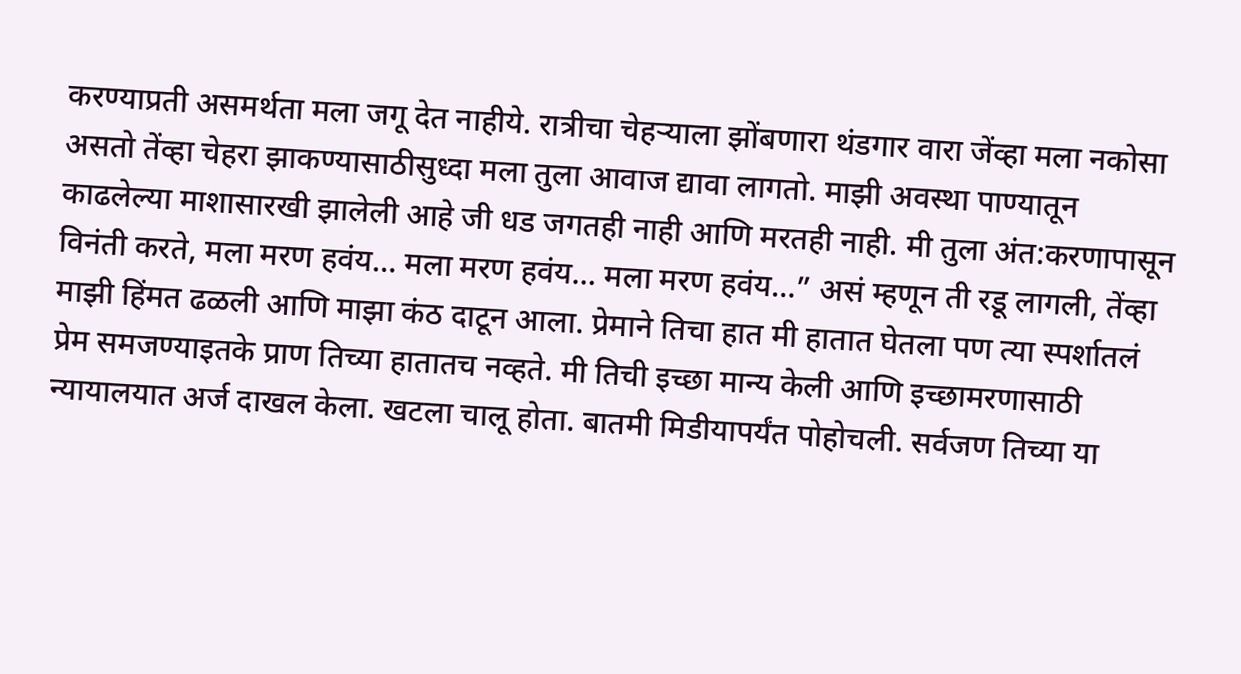करण्याप्रती असमर्थता मला जगू देत नाहीये. रात्रीचा चेहऱ्याला झोंबणारा थंडगार वारा जेंव्हा मला नकोसा असतो तेंव्हा चेहरा झाकण्यासाठीसुध्दा मला तुला आवाज द्यावा लागतो. माझी अवस्था पाण्यातून काढलेल्या माशासारखी झालेली आहे जी धड जगतही नाही आणि मरतही नाही. मी तुला अंत:करणापासून विनंती करते, मला मरण हवंय… मला मरण हवंय… मला मरण हवंय…” असं म्हणून ती रडू लागली, तेंव्हा माझी हिंमत ढळली आणि माझा कंठ दाटून आला. प्रेमाने तिचा हात मी हातात घेतला पण त्या स्पर्शातलं प्रेम समजण्याइतके प्राण तिच्या हातातच नव्हते. मी तिची इच्छा मान्य केली आणि इच्छामरणासाठी न्यायालयात अर्ज दाखल केला. खटला चालू होता. बातमी मिडीयापर्यंत पोहोचली. सर्वजण तिच्या या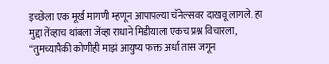इच्छेला एक मूर्ख मागणी म्हणून आपापल्या चॅनेल्सवर दाखवू लागले. हा मुद्दा तेंव्हाच थांबला जेंव्हा राधाने मिडीयाला एकच प्रश्न विचारला, “तुमच्यापैकी कोणीही माझं आयुष्य फक्त अर्धा तास जगून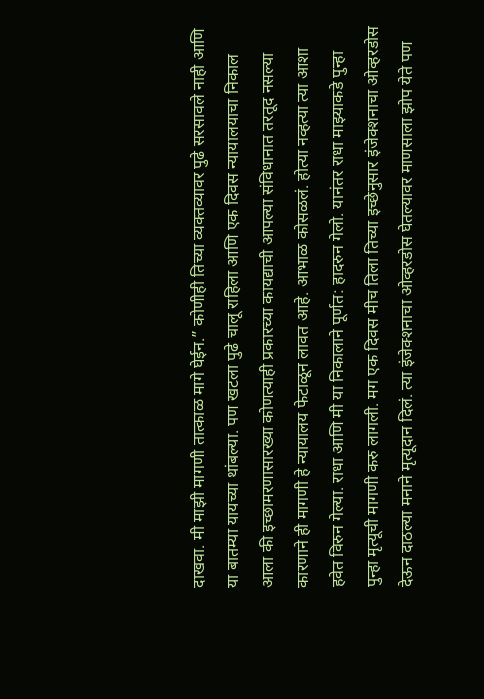दाखवा. मी माझी मागणी तात्काळ मागे घेईन.” कोणीही तिच्या व्यक्तव्यावर पुढे सरसावले नाही आणि या बातम्या यायच्या थांबल्या. पण खटला पुढे चालू राहिला आणि एक दिवस न्यायालयाचा निकाल आला की इच्छामरणासारख्या कोणत्याही प्रकारच्या कायद्याची आपल्या संविधानात तरतूद नसल्या कारणाने ही मागणी हे न्यायालय फेटाळून लावत आहे. आभाळ कोसळलं. होत्या नव्हत्या त्या आशा हवेत विरुन गेल्या. राधा आणि मी या निकालाने पूर्णत: हादरुन गेलो. यानंतर राधा माझ्याकडे पुन्हा पुन्हा मृत्यूची मागणी करु लागली. मग एक दिवस मीच तिला तिच्या इच्छेनुसार इंजेक्शनाचा ओव्हरडोस देऊन दाठल्या मनाने मृत्यूदान दिलं. त्या इंजेक्शनाचा ओव्हरडोस घेतल्यावर माणसाला झोप येते पण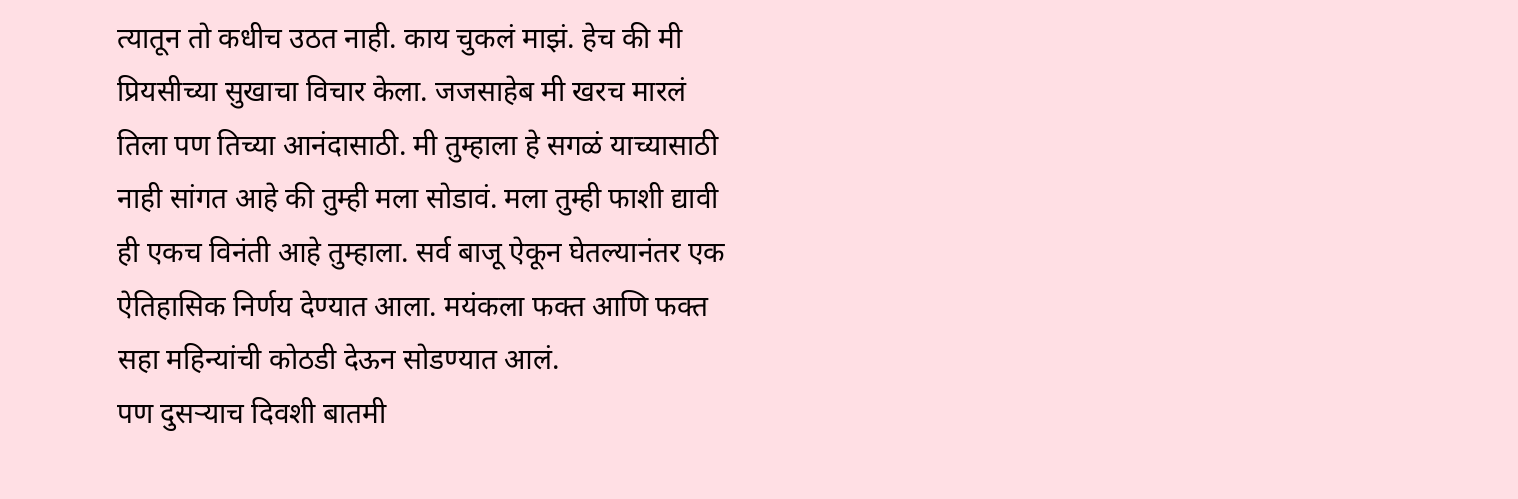त्यातून तो कधीच उठत नाही. काय चुकलं माझं. हेच की मी प्रियसीच्या सुखाचा विचार केला. जजसाहेब मी खरच मारलं तिला पण तिच्या आनंदासाठी. मी तुम्हाला हे सगळं याच्यासाठी नाही सांगत आहे की तुम्ही मला सोडावं. मला तुम्ही फाशी द्यावी ही एकच विनंती आहे तुम्हाला. सर्व बाजू ऐकून घेतल्यानंतर एक ऐतिहासिक निर्णय देण्यात आला. मयंकला फक्त आणि फक्त सहा महिन्यांची कोठडी देऊन सोडण्यात आलं.
पण दुसऱ्याच दिवशी बातमी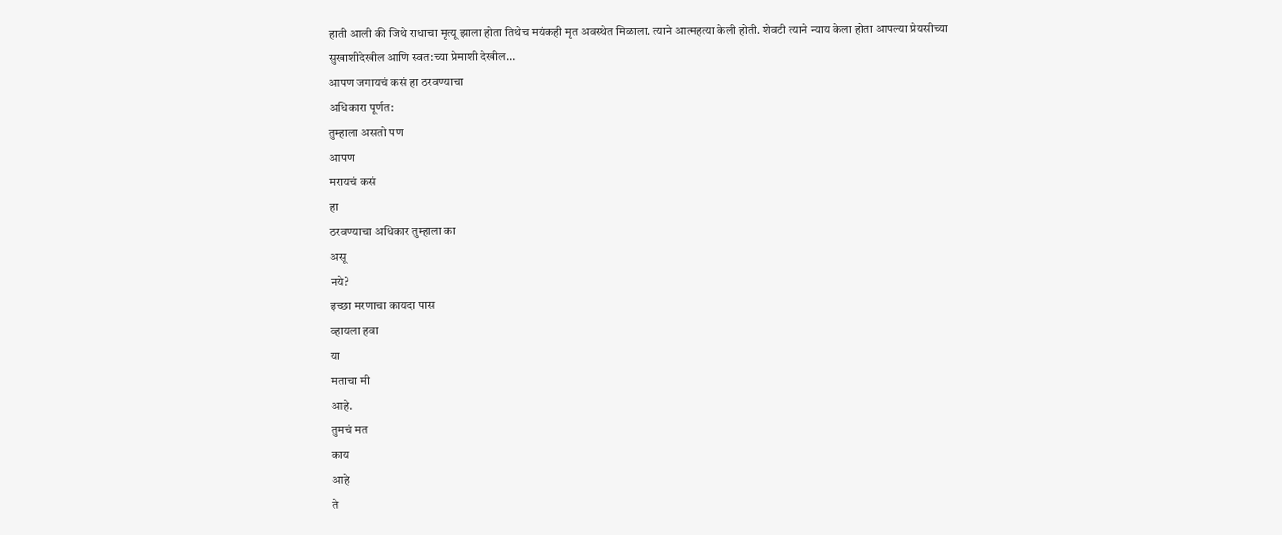हाती आली की जिथे राधाचा मृत्यू झाला होता तिथेच मयंकही मृत अवस्थेत मिळाला. त्याने आत्महत्या केली होती. शेवटी त्याने न्याय केला होता आपल्या प्रेयसीच्या सुखाशीदेखील आणि स्वत:च्या प्रेमाशी देखील…
आपण जगायचं कसं हा ठरवण्याचा
अधिकारा पूर्णत:
तुम्हाला असतो पण
आपण
मरायचं कसं
हा
ठरवण्याचा अधिकार तुम्हाला का
असू
नये?
इच्छा मरणाचा कायदा पास
व्हायला हवा
या
मताचा मी
आहे.
तुमचं मत
काय
आहे
ते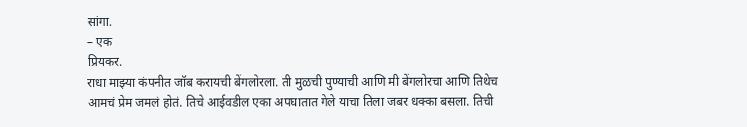सांगा.
– एक
प्रियकर.
राधा माझ्या कंपनीत जॉब करायची बेंगलोरला. ती मुळची पुण्याची आणि मी बेंगलोरचा आणि तिथेच आमचं प्रेम जमलं होतं. तिचे आईवडील एका अपघातात गेले याचा तिला जबर धक्का बसला. तिची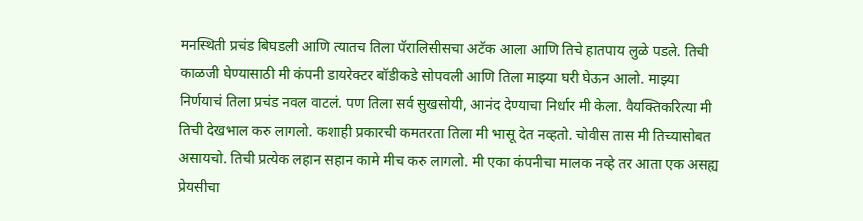मनस्थिती प्रचंड बिघडली आणि त्यातच तिला पॅरालिसीसचा अटॅक आला आणि तिचे हातपाय लुळे पडले. तिची काळजी घेण्यासाठी मी कंपनी डायरेक्टर बॉडीकडे सोपवली आणि तिला माझ्या घरी घेऊन आलो. माझ्या निर्णयाचं तिला प्रचंड नवल वाटलं. पण तिला सर्व सुखसोयी, आनंद देण्याचा निर्धार मी केला. वैयक्तिकरित्या मी तिची देखभाल करु लागलो. कशाही प्रकारची कमतरता तिला मी भासू देत नव्हतो. चोवीस तास मी तिच्यासोबत असायचो. तिची प्रत्येक लहान सहान कामे मीच करु लागलो. मी एका कंपनीचा मालक नव्हे तर आता एक असह्य प्रेयसीचा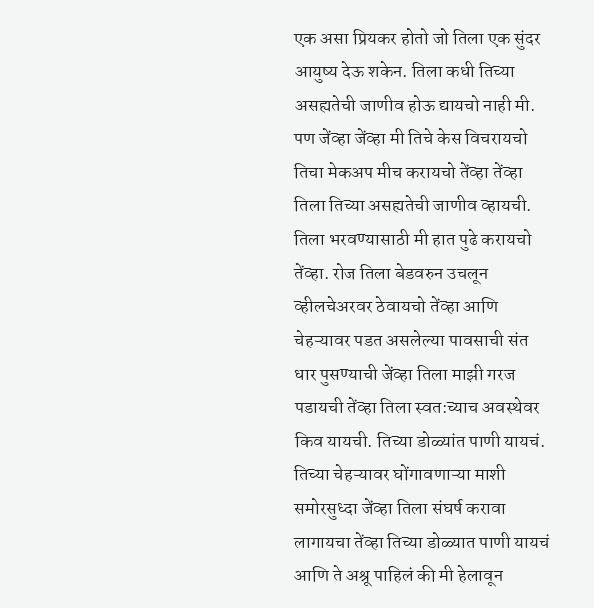एक असा प्रियकर होतो जो तिला एक सुंदर आयुष्य देऊ शकेन. तिला कधी तिच्या असह्यतेची जाणीव होऊ द्यायचो नाही मी. पण जेंव्हा जेंव्हा मी तिचे केस विचरायचो तिचा मेकअप मीच करायचो तेंव्हा तेंव्हा तिला तिच्या असह्यतेची जाणीव व्हायची. तिला भरवण्यासाठी मी हात पुढे करायचो तेंव्हा. रोज तिला बेडवरुन उचलून व्हीलचेअरवर ठेवायचो तेंव्हा आणि चेहऱ्यावर पडत असलेल्या पावसाची संत धार पुसण्याची जेंव्हा तिला माझी गरज पडायची तेंव्हा तिला स्वत:च्याच अवस्थेवर किव यायची. तिच्या डोळ्यांत पाणी यायचं. तिच्या चेहऱ्यावर घोंगावणाऱ्या माशी समोरसुध्दा जेंव्हा तिला संघर्ष करावा लागायचा तेंव्हा तिच्या डोळ्यात पाणी यायचं आणि ते अश्रू पाहिलं की मी हेलावून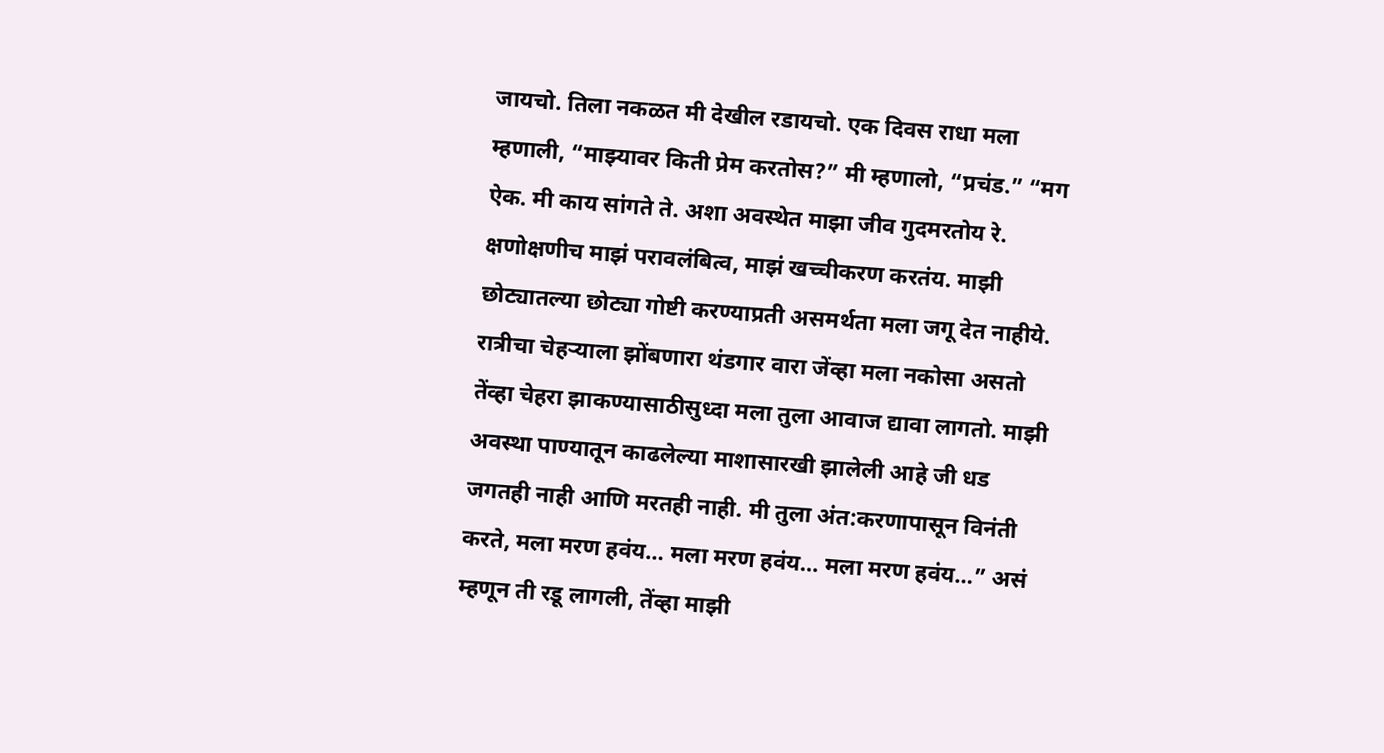जायचो. तिला नकळत मी देखील रडायचो. एक दिवस राधा मला म्हणाली, “माझ्यावर किती प्रेम करतोस?” मी म्हणालो, “प्रचंड.” “मग ऐक. मी काय सांगते ते. अशा अवस्थेत माझा जीव गुदमरतोय रे. क्षणोक्षणीच माझं परावलंबित्व, माझं खच्चीकरण करतंय. माझी छोट्यातल्या छोट्या गोष्टी करण्याप्रती असमर्थता मला जगू देत नाहीये. रात्रीचा चेहऱ्याला झोंबणारा थंडगार वारा जेंव्हा मला नकोसा असतो तेंव्हा चेहरा झाकण्यासाठीसुध्दा मला तुला आवाज द्यावा लागतो. माझी अवस्था पाण्यातून काढलेल्या माशासारखी झालेली आहे जी धड जगतही नाही आणि मरतही नाही. मी तुला अंत:करणापासून विनंती करते, मला मरण हवंय… मला मरण हवंय… मला मरण हवंय…” असं म्हणून ती रडू लागली, तेंव्हा माझी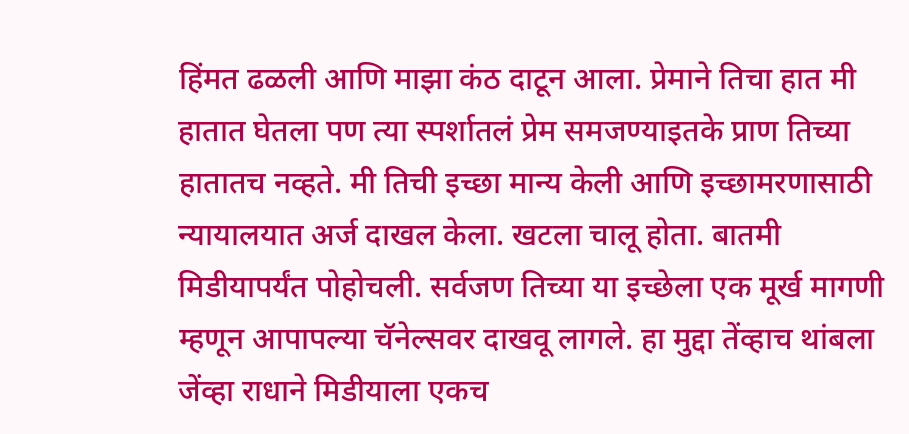हिंमत ढळली आणि माझा कंठ दाटून आला. प्रेमाने तिचा हात मी हातात घेतला पण त्या स्पर्शातलं प्रेम समजण्याइतके प्राण तिच्या हातातच नव्हते. मी तिची इच्छा मान्य केली आणि इच्छामरणासाठी न्यायालयात अर्ज दाखल केला. खटला चालू होता. बातमी मिडीयापर्यंत पोहोचली. सर्वजण तिच्या या इच्छेला एक मूर्ख मागणी म्हणून आपापल्या चॅनेल्सवर दाखवू लागले. हा मुद्दा तेंव्हाच थांबला जेंव्हा राधाने मिडीयाला एकच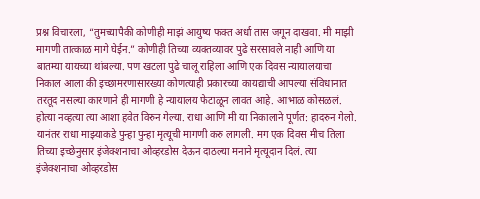प्रश्न विचारला, “तुमच्यापैकी कोणीही माझं आयुष्य फक्त अर्धा तास जगून दाखवा. मी माझी मागणी तात्काळ मागे घेईन.” कोणीही तिच्या व्यक्तव्यावर पुढे सरसावले नाही आणि या बातम्या यायच्या थांबल्या. पण खटला पुढे चालू राहिला आणि एक दिवस न्यायालयाचा निकाल आला की इच्छामरणासारख्या कोणत्याही प्रकारच्या कायद्याची आपल्या संविधानात तरतूद नसल्या कारणाने ही मागणी हे न्यायालय फेटाळून लावत आहे. आभाळ कोसळलं. होत्या नव्हत्या त्या आशा हवेत विरुन गेल्या. राधा आणि मी या निकालाने पूर्णत: हादरुन गेलो. यानंतर राधा माझ्याकडे पुन्हा पुन्हा मृत्यूची मागणी करु लागली. मग एक दिवस मीच तिला तिच्या इच्छेनुसार इंजेक्शनाचा ओव्हरडोस देऊन दाठल्या मनाने मृत्यूदान दिलं. त्या इंजेक्शनाचा ओव्हरडोस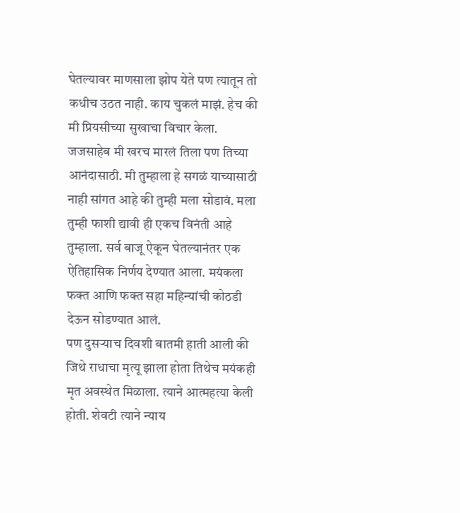घेतल्यावर माणसाला झोप येते पण त्यातून तो कधीच उठत नाही. काय चुकलं माझं. हेच की मी प्रियसीच्या सुखाचा विचार केला. जजसाहेब मी खरच मारलं तिला पण तिच्या आनंदासाठी. मी तुम्हाला हे सगळं याच्यासाठी नाही सांगत आहे की तुम्ही मला सोडावं. मला तुम्ही फाशी द्यावी ही एकच विनंती आहे तुम्हाला. सर्व बाजू ऐकून घेतल्यानंतर एक ऐतिहासिक निर्णय देण्यात आला. मयंकला फक्त आणि फक्त सहा महिन्यांची कोठडी देऊन सोडण्यात आलं.
पण दुसऱ्याच दिवशी बातमी हाती आली की जिथे राधाचा मृत्यू झाला होता तिथेच मयंकही मृत अवस्थेत मिळाला. त्याने आत्महत्या केली होती. शेवटी त्याने न्याय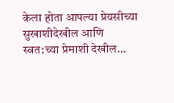केला होता आपल्या प्रेयसीच्या सुखाशीदेखील आणि स्वत:च्या प्रेमाशी देखील…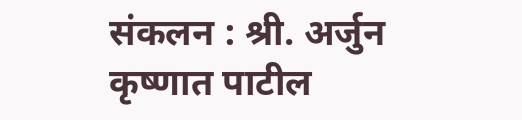संकलन : श्री. अर्जुन कृष्णात पाटील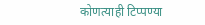कोणत्याही टिप्पण्या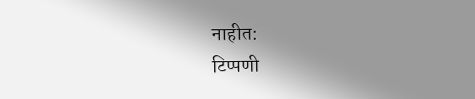नाहीत:
टिप्पणी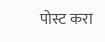पोस्ट करा